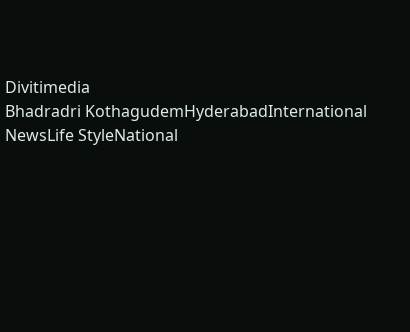Divitimedia
Bhadradri KothagudemHyderabadInternational NewsLife StyleNational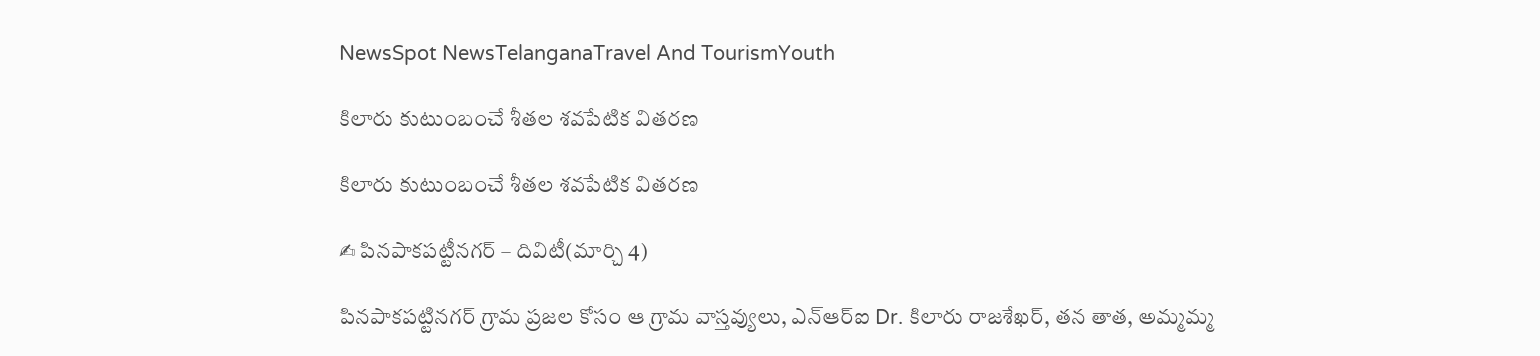NewsSpot NewsTelanganaTravel And TourismYouth

కిలారు కుటుంబంచే శీతల శవపేటిక వితరణ

కిలారు కుటుంబంచే శీతల శవపేటిక వితరణ

✍ పినపాకపట్టీనగర్ – దివిటీ(మార్చి 4)

పినపాకపట్టినగర్ గ్రామ ప్రజల కోసం ఆ గ్రామ వాస్తవ్యులు, ఎన్ఆర్ఐ Dr. కిలారు రాజశేఖర్, తన తాత, అమ్మమ్మ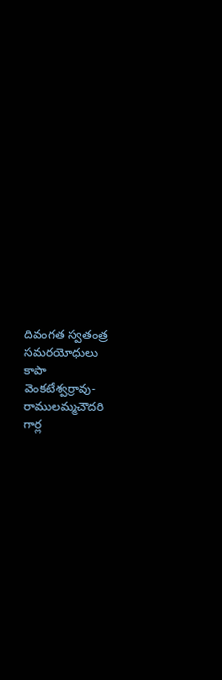దివంగత స్వతంత్ర సమరయోధులు కాపా వెంకటేశ్వర్రావు- రాములమ్మచౌదరి గార్ల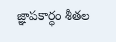జ్ఞాపకార్ధం శీతల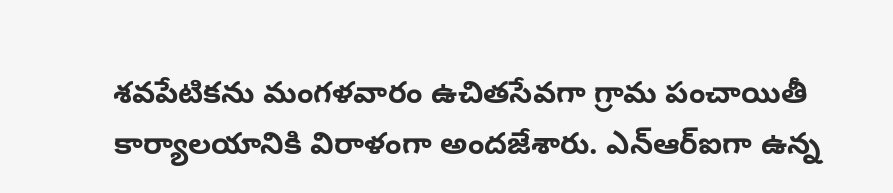శవపేటికను మంగళవారం ఉచితసేవగా గ్రామ పంచాయితీ కార్యాలయానికి విరాళంగా అందజేశారు. ఎన్ఆర్ఐగా ఉన్న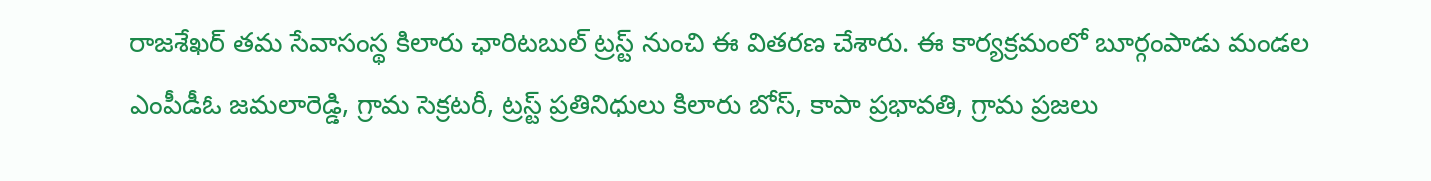రాజశేఖర్ తమ సేవాసంస్థ కిలారు ఛారిటబుల్ ట్రస్ట్ నుంచి ఈ వితరణ చేశారు. ఈ కార్యక్రమంలో బూర్గంపాడు మండల ఎంపీడీఓ జమలారెడ్డి, గ్రామ సెక్రటరీ, ట్రస్ట్ ప్రతినిధులు కిలారు బోస్, కాపా ప్రభావతి, గ్రామ ప్రజలు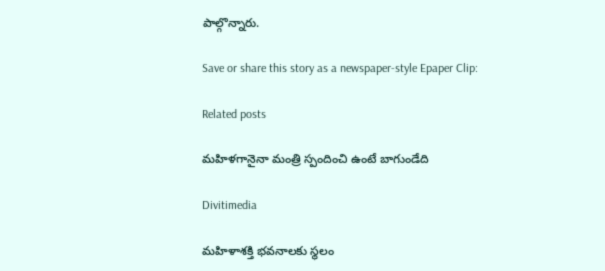పాల్గొన్నారు.

Save or share this story as a newspaper-style Epaper Clip:

Related posts

మహిళగానైనా మంత్రి స్పందించి ఉంటే బాగుండేది

Divitimedia

మహిళాశక్తి భవనాలకు స్థలం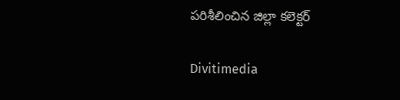పరిశీలించిన జిల్లా కలెక్టర్

Divitimedia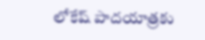లోకేష్ పాదయాత్రకు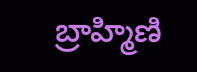బ్రాహ్మిణి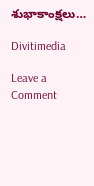శుభాకాంక్షలు…

Divitimedia

Leave a Comment